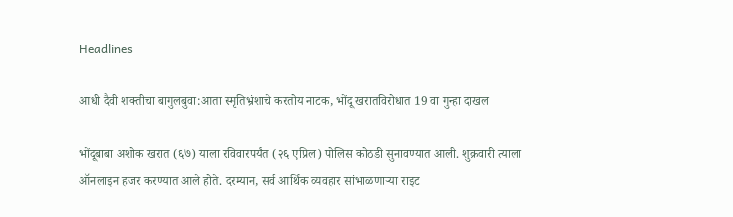Headlines

आधी दैवी शक्तीचा बागुलबुवा:आता स्मृतिभ्रंशाचे करतोय नाटक, भोंदू खरातविरोधात 19 वा गुन्हा दाखल

भोंदूबाबा अशोक खरात (६७) याला रविवारपर्यंत (२६ एप्रिल) पोलिस कोठडी सुनावण्यात आली. शुक्रवारी त्याला ऑनलाइन हजर करण्यात आले होते. दरम्यान, सर्व आर्थिक व्यवहार सांभाळणाऱ्या राइट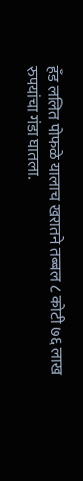हँड ललित पोफळे यालाच खरातने तब्बल ८ कोटी ७६ लाख रुपयांचा गंडा घातला.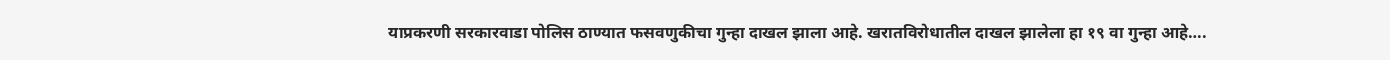याप्रकरणी सरकारवाडा पोलिस ठाण्यात फसवणुकीचा गुन्हा दाखल झाला आहे. खरातविरोधातील दाखल झालेला हा १९ वा गुन्हा आहे….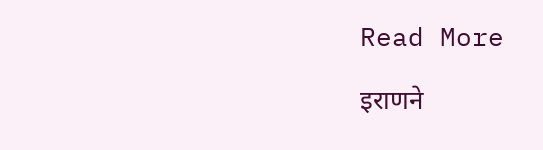Read More

इराणने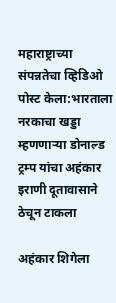महाराष्ट्राच्या संपन्नतेचा व्हिडिओ पोस्ट केला:भारताला नरकाचा खड्डा म्हणणाऱ्या डोनाल्ड ट्रम्प यांचा अहंकार इराणी दूतावासाने ठेचून टाकला

अहंकार शिगेला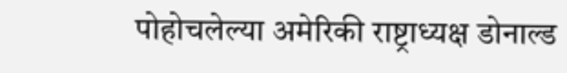पोहोचलेल्या अमेरिकी राष्ट्राध्यक्ष डोनाल्ड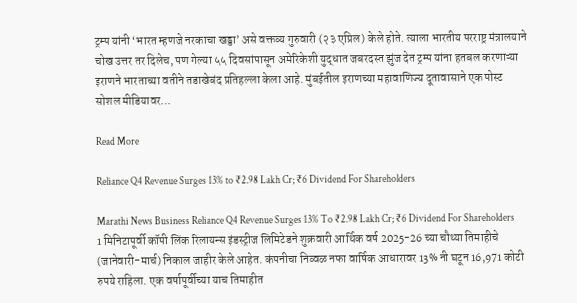ट्रम्प यांनी ‘भारत म्हणजे नरकाचा खड्डा’ असे वक्तव्य गुरुवारी (२३ एप्रिल) केले होते. त्याला भारतीय परराष्ट्र मंत्रालयाने चोख उत्तर तर दिलेच, पण गेल्या ५५ दिवसांपासून अमेरिकेशी युद्धात जबरदस्त झुंज देत ट्रम्प यांना हतबल करणाऱ्या इराणने भारताच्या वतीने तडाखेबंद प्रतिहल्ला केला आहे. मुंबईतील इराणच्या महावाणिज्य दूतावासाने एक पोस्ट सोशल मीडियावर…

Read More

Reliance Q4 Revenue Surges 13% to ₹2.98 Lakh Cr; ₹6 Dividend For Shareholders

Marathi News Business Reliance Q4 Revenue Surges 13% To ₹2.98 Lakh Cr; ₹6 Dividend For Shareholders 1 मिनिटापूर्वी कॉपी लिंक रिलायन्स इंडस्ट्रीज लिमिटेडने शुक्रवारी आर्थिक वर्ष 2025-26 च्या चौथ्या तिमाहीचे (जानेवारी-मार्च) निकाल जाहीर केले आहेत. कंपनीचा निव्वळ नफा वार्षिक आधारावर 13% नी घटून 16,971 कोटी रुपये राहिला. एक वर्षापूर्वीच्या याच तिमाहीत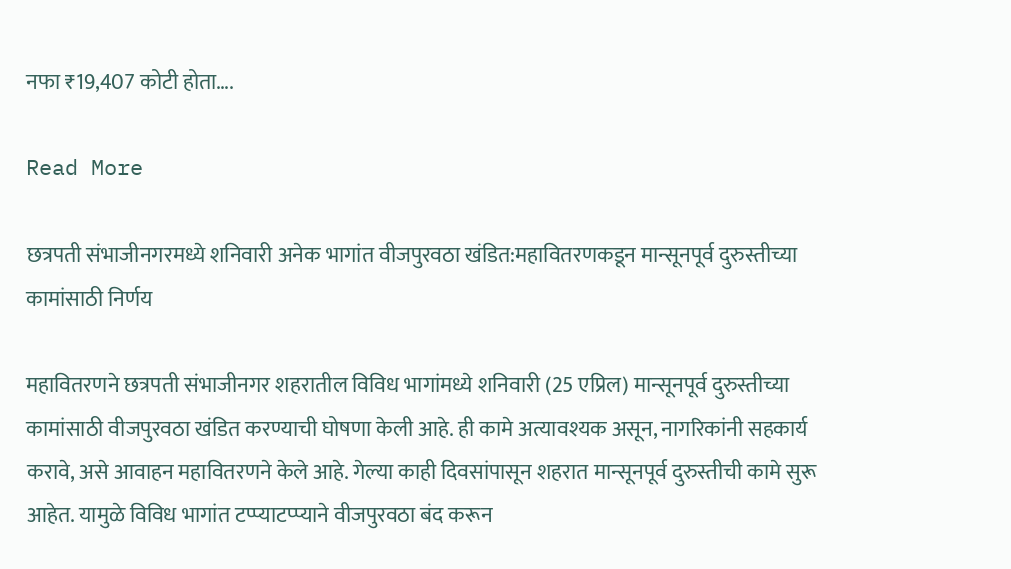नफा ₹19,407 कोटी होता….

Read More

छत्रपती संभाजीनगरमध्ये शनिवारी अनेक भागांत वीजपुरवठा खंडित:महावितरणकडून मान्सूनपूर्व दुरुस्तीच्या कामांसाठी निर्णय

महावितरणने छत्रपती संभाजीनगर शहरातील विविध भागांमध्ये शनिवारी (25 एप्रिल) मान्सूनपूर्व दुरुस्तीच्या कामांसाठी वीजपुरवठा खंडित करण्याची घोषणा केली आहे. ही कामे अत्यावश्यक असून, नागरिकांनी सहकार्य करावे, असे आवाहन महावितरणने केले आहे. गेल्या काही दिवसांपासून शहरात मान्सूनपूर्व दुरुस्तीची कामे सुरू आहेत. यामुळे विविध भागांत टप्प्याटप्प्याने वीजपुरवठा बंद करून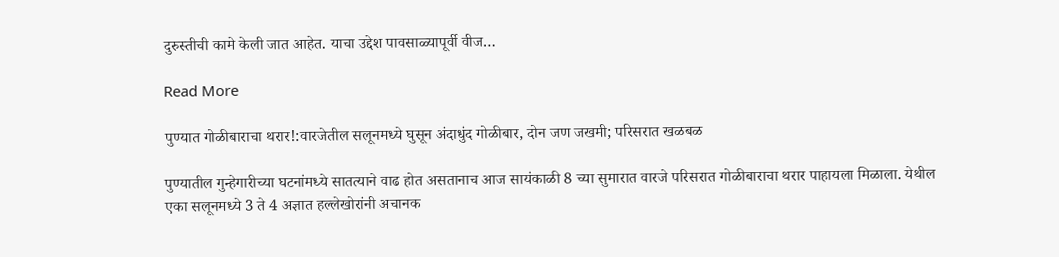दुरुस्तीची कामे केली जात आहेत. याचा उद्देश पावसाळ्यापूर्वी वीज…

Read More

पुण्यात गोळीबाराचा थरार!:वारजेतील सलूनमध्ये घुसून अंदाधुंद गोळीबार, दोन जण जखमी; परिसरात खळबळ

पुण्यातील गुन्हेगारीच्या घटनांमध्ये सातत्याने वाढ होत असतानाच आज सायंकाळी 8 च्या सुमारात वारजे परिसरात गोळीबाराचा थरार पाहायला मिळाला. येथील एका सलूनमध्ये 3 ते 4 अज्ञात हल्लेखोरांनी अचानक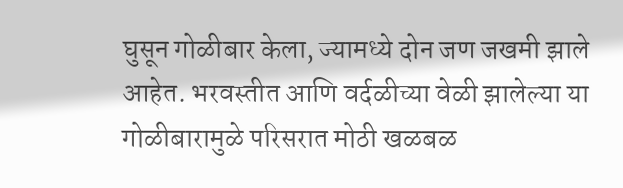घुसून गोळीबार केला, ज्यामध्ये दोन जण जखमी झाले आहेत. भरवस्तीत आणि वर्दळीच्या वेळी झालेल्या या गोळीबारामुळे परिसरात मोठी खळबळ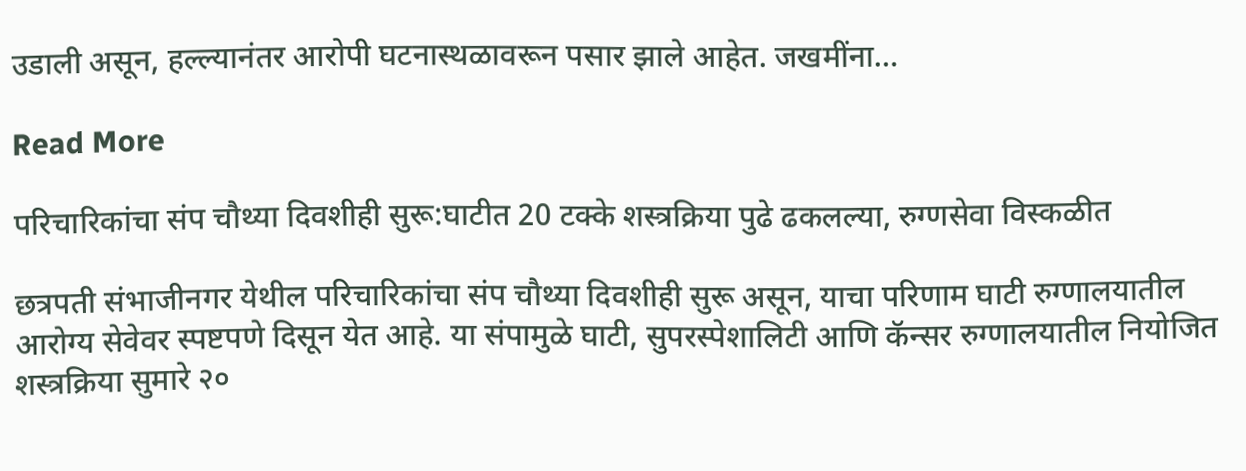उडाली असून, हल्ल्यानंतर आरोपी घटनास्थळावरून पसार झाले आहेत. जखमींना…

Read More

परिचारिकांचा संप चौथ्या दिवशीही सुरू:घाटीत 20 टक्के शस्त्रक्रिया पुढे ढकलल्या, रुग्णसेवा विस्कळीत

छत्रपती संभाजीनगर येथील परिचारिकांचा संप चौथ्या दिवशीही सुरू असून, याचा परिणाम घाटी रुग्णालयातील आरोग्य सेवेवर स्पष्टपणे दिसून येत आहे. या संपामुळे घाटी, सुपरस्पेशालिटी आणि कॅन्सर रुग्णालयातील नियोजित शस्त्रक्रिया सुमारे २०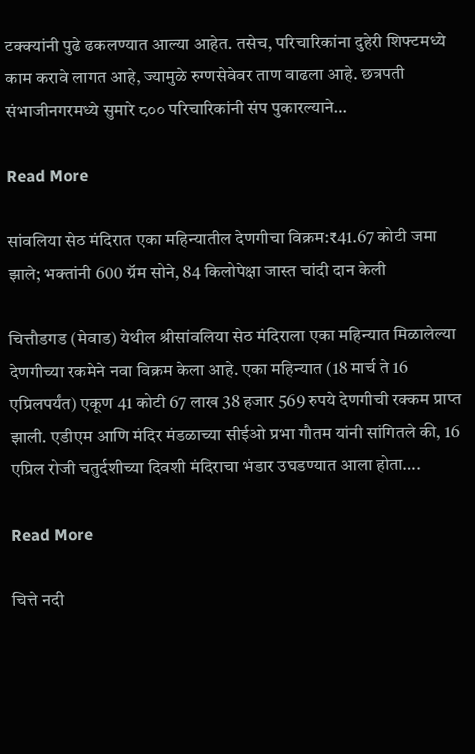टक्क्यांनी पुढे ढकलण्यात आल्या आहेत. तसेच, परिचारिकांना दुहेरी शिफ्टमध्ये काम करावे लागत आहे, ज्यामुळे रुग्णसेवेवर ताण वाढला आहे. छत्रपती संभाजीनगरमध्ये सुमारे ८०० परिचारिकांनी संप पुकारल्याने…

Read More

सांवलिया सेठ मंदिरात एका महिन्यातील देणगीचा विक्रम:₹41.67 कोटी जमा झाले; भक्तांनी 600 ग्रॅम सोने, 84 किलोपेक्षा जास्त चांदी दान केली

चित्तौडगड (मेवाड) येथील श्रीसांवलिया सेठ मंदिराला एका महिन्यात मिळालेल्या देणगीच्या रकमेने नवा विक्रम केला आहे. एका महिन्यात (18 मार्च ते 16 एप्रिलपर्यंत) एकूण 41 कोटी 67 लाख 38 हजार 569 रुपये देणगीची रक्कम प्राप्त झाली. एडीएम आणि मंदिर मंडळाच्या सीईओ प्रभा गौतम यांनी सांगितले की, 16 एप्रिल रोजी चतुर्दशीच्या दिवशी मंदिराचा भंडार उघडण्यात आला होता….

Read More

चित्ते नदी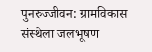पुनरुज्जीवन: ग्रामविकास संस्थेला जलभूषण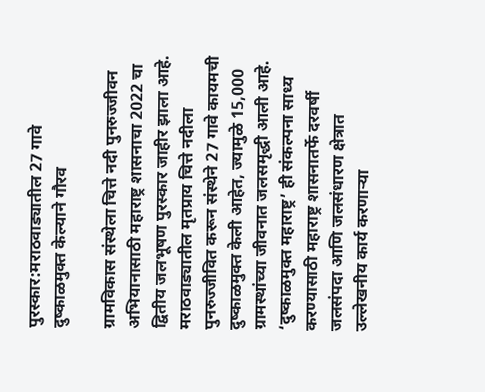पुरस्कार:मराठवाड्यातील 27 गावे दुष्काळमुक्त केल्याने गौरव

ग्रामविकास संस्थेला चित्ते नदी पुनरुज्जीवन अभियानासाठी महाराष्ट्र शासनाचा 2022 चा द्वितीय जलभूषण पुरस्कार जाहीर झाला आहे. मराठवाड्यातील मृतप्राय चित्ते नदीला पुनरुज्जीवित करून संस्थेने 27 गावे कायमची दुष्काळमुक्त केली आहेत, ज्यामुळे 15,000 ग्रामस्थांच्या जीवनात जलसमृद्धी आली आहे. ‘दुष्काळमुक्त महाराष्ट्र’ ही संकल्पना साध्य करण्यासाठी महाराष्ट्र शासनातर्फे दरवर्षी जलसंपदा आणि जलसंधारण क्षेत्रात उल्लेखनीय कार्य करणाऱ्या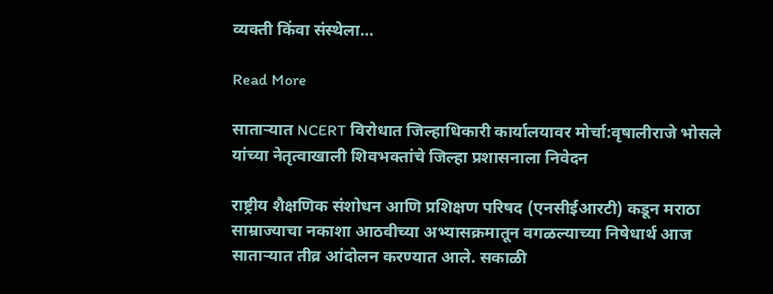व्यक्ती किंवा संस्थेला…

Read More

साताऱ्यात NCERT विरोधात जिल्हाधिकारी कार्यालयावर मोर्चा:वृषालीराजे भोसले यांच्या नेतृत्वाखाली शिवभक्तांचे जिल्हा प्रशासनाला निवेदन

राष्ट्रीय शैक्षणिक संशोधन आणि प्रशिक्षण परिषद (एनसीईआरटी) कडून मराठा साम्राज्याचा नकाशा आठवीच्या अभ्यासक्रमातून वगळल्याच्या निषेधार्थ आज साताऱ्यात तीव्र आंदोलन करण्यात आले. सकाळी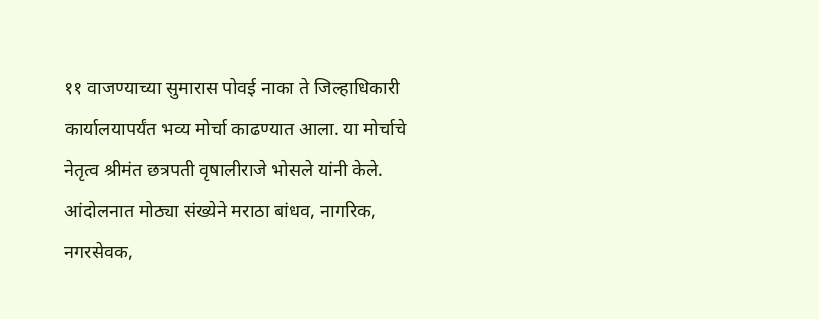११ वाजण्याच्या सुमारास पोवई नाका ते जिल्हाधिकारी कार्यालयापर्यंत भव्य मोर्चा काढण्यात आला. या मोर्चाचे नेतृत्व श्रीमंत छत्रपती वृषालीराजे भोसले यांनी केले. आंदोलनात मोठ्या संख्येने मराठा बांधव, नागरिक, नगरसेवक,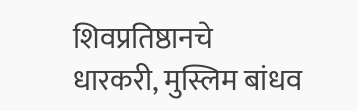शिवप्रतिष्ठानचे धारकरी, मुस्लिम बांधव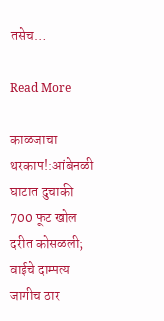तसेच…

Read More

काळजाचा थरकाप!:आंबेनळी घाटात दुचाकी 700 फूट खोल दरीत कोसळली; वाईचे दाम्पत्य जागीच ठार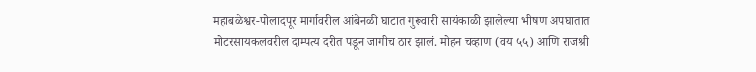महाबळेश्वर-पोलादपूर मार्गावरील आंबेनळी घाटात गुरूवारी सायंकाळी झालेल्या भीषण अपघातात मोटरसायकलवरील दाम्पत्य दरीत पडून जागीच ठार झालं. मोहन चव्हाण (वय ५५) आणि राजश्री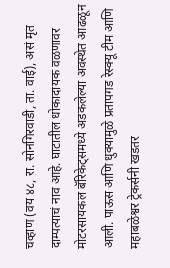चव्हाण (वय ४८, रा. सोनगिरवाडी, ता. वाई), असं मृत दाम्पत्याचं नाव आहे. घाटातील धोकादायक वळणावर मोटरसायकल बॅरिकेट्समध्ये अडकलेल्या अवस्थेत आढळून आली. पाऊस आणि धुक्यामुळे प्रतापगड रेस्क्यू टीम आणि महाबळेश्वर ट्रेकर्सनी खडतर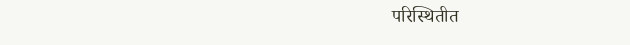परिस्थितीत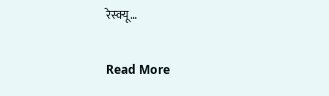रेस्क्यू…

Read More